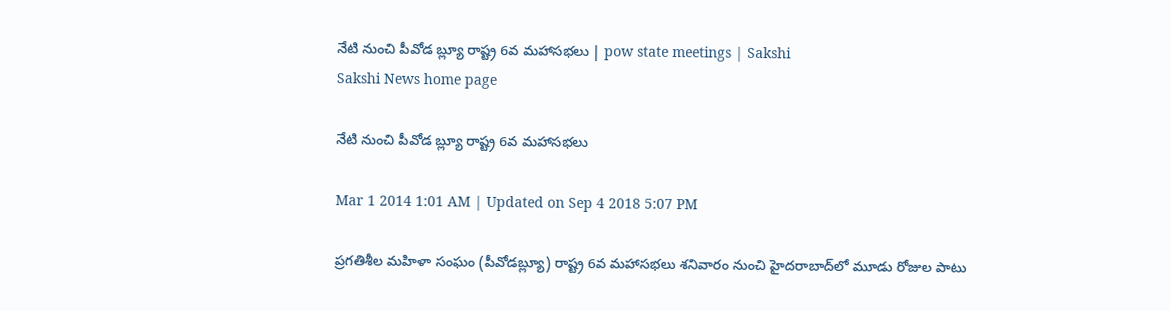నేటి నుంచి పీవోడ బ్ల్యూ రాష్ట్ర 6వ మహాసభలు | pow state meetings | Sakshi
Sakshi News home page

నేటి నుంచి పీవోడ బ్ల్యూ రాష్ట్ర 6వ మహాసభలు

Mar 1 2014 1:01 AM | Updated on Sep 4 2018 5:07 PM

ప్రగతిశీల మహిళా సంఘం (పీవోడబ్ల్యూ) రాష్ట్ర 6వ మహాసభలు శనివారం నుంచి హైదరాబాద్‌లో మూడు రోజుల పాటు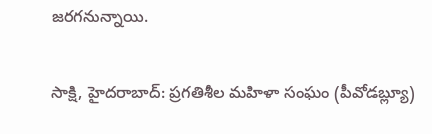జరగనున్నాయి.

సాక్షి, హైదరాబాద్: ప్రగతిశీల మహిళా సంఘం (పీవోడబ్ల్యూ)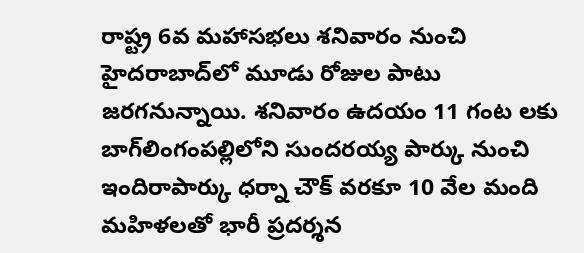రాష్ట్ర 6వ మహాసభలు శనివారం నుంచి హైదరాబాద్‌లో మూడు రోజుల పాటు జరగనున్నాయి. శనివారం ఉదయం 11 గంట లకు బాగ్‌లింగంపల్లిలోని సుందరయ్య పార్కు నుంచి ఇందిరాపార్కు ధర్నా చౌక్ వరకూ 10 వేల మంది మహిళలతో భారీ ప్రదర్శన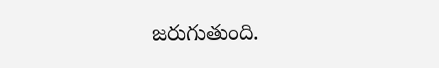జరుగుతుంది.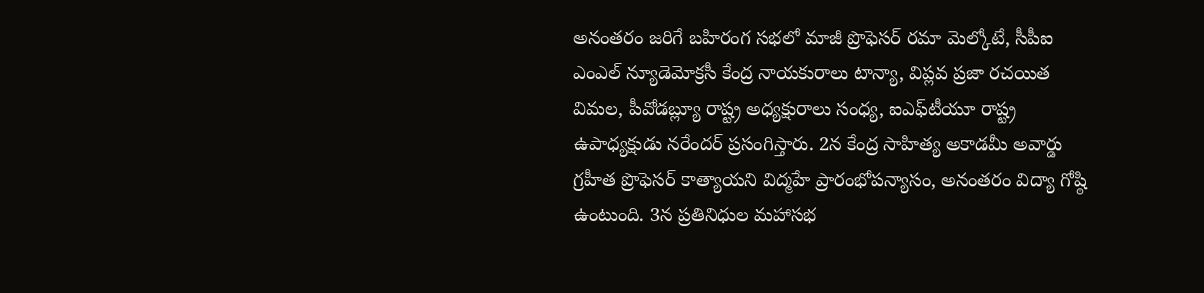అనంతరం జరిగే బహిరంగ సభలో మాజీ ప్రొఫెసర్ రమా మెల్కోటే, సీపీఐ ఎంఎల్ న్యూడెమోక్రసీ కేంద్ర నాయకురాలు టాన్యా, విప్లవ ప్రజా రచయిత విమల, పీవోడబ్ల్యూ రాష్ట్ర అధ్యక్షురాలు సంధ్య, ఐఎఫ్‌టీయూ రాష్ట్ర ఉపాధ్యక్షుడు నరేందర్ ప్రసంగిస్తారు. 2న కేంద్ర సాహిత్య అకాడమీ అవార్డు గ్రహీత ప్రొఫెసర్ కాత్యాయని విద్మహే ప్రారంభోపన్యాసం, అనంతరం విద్యా గోష్ఠి ఉంటుంది. 3న ప్రతినిధుల మహాసభ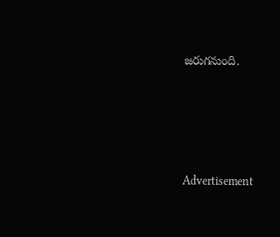జరుగనుంది.




Advertisement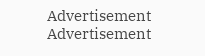Advertisement
Advertisement